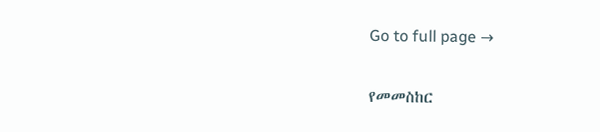Go to full page →

የመመስከር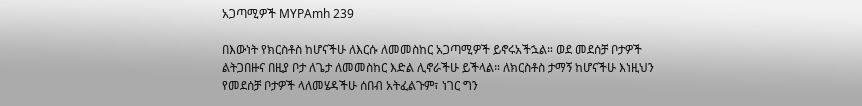አጋጣሚዎች MYPAmh 239

በእውነት የክርስቶስ ከሆናችሁ ለእርሱ ለመመስከር አጋጣሚዎች ይኖሩአችኋል። ወደ መደሰቻ ቦታዎች ልትጋበዙና በዚያ ቦታ ለጌታ ለመመስከር እድል ሊኖራችሁ ይችላል። ለክርስቶስ ታማኝ ከሆናችሁ እነዚህን የመደሰቻ ቦታዎች ላለመሄዳችሁ ሰበብ አትፈልጉም፣ ነገር ግን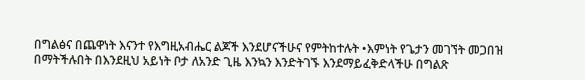በግልፅና በጨዋነት እናንተ የእግዚአብሔር ልጆች እንደሆናችሁና የምትከተሉት •እምነት የጌታን መገኘት መጋበዝ በማትችሉበት በእንደዚህ አይነት ቦታ ለአንድ ጊዜ እንኳን እንድትገኙ እንደማይፈቅድላችሁ በግልጽ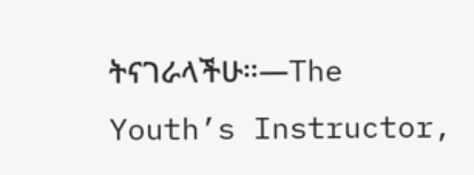ትናገራላችሁ።—The Youth’s Instructor,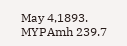May 4,1893. MYPAmh 239.7